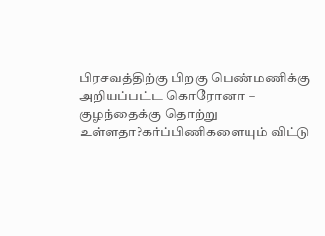பிரசவத்திற்கு பிறகு பெண்மணிக்கு அறியப்பட்ட கொரோனா – குழந்தைக்கு தொற்று உள்ளதா?கர்ப்பிணிகளையும் விட்டு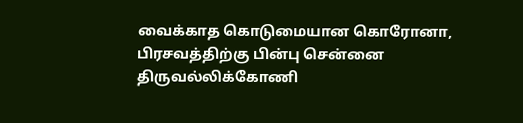வைக்காத கொடுமையான கொரோனா, பிரசவத்திற்கு பின்பு சென்னை திருவல்லிக்கோணி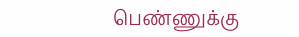பெண்ணுக்கு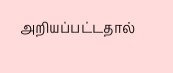அறியப்பட்டதால்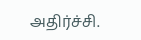அதிர்ச்சி.